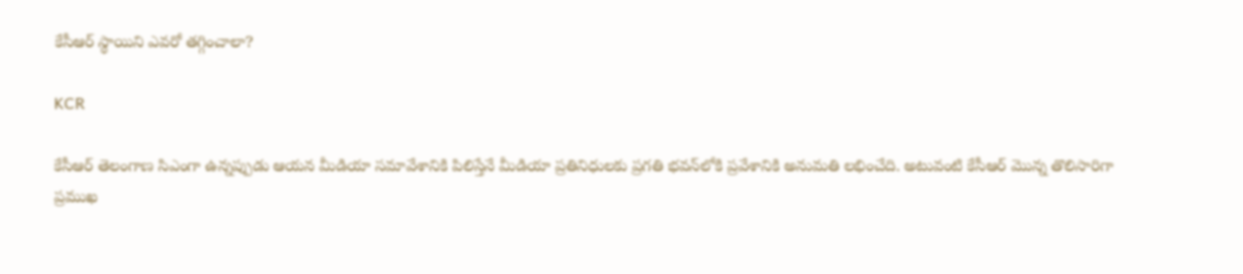కేసీఆర్‌ స్థాయిని ఎవరో తగ్గించాలా?

KCR

కేసీఆర్‌ తెలంగాణ సిఎంగా ఉన్నప్పుడు ఆయన మీడియా సమావేశానికి పిలిస్తేనే మీడియా ప్రతినిధులకు ప్రగతి భవన్‌లోకి ప్రవేశానికి అనుమతి లభించేది. అటువంటి కేసీఆర్‌ మొన్న తొలిసారిగా ప్రముఖ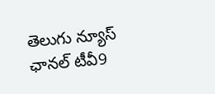తెలుగు న్యూస్ ఛానల్‌ టీవీ9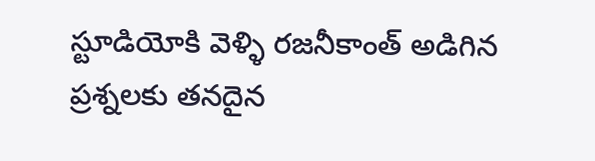స్టూడియోకి వెళ్ళి రజనీకాంత్ అడిగిన ప్రశ్నలకు తనదైన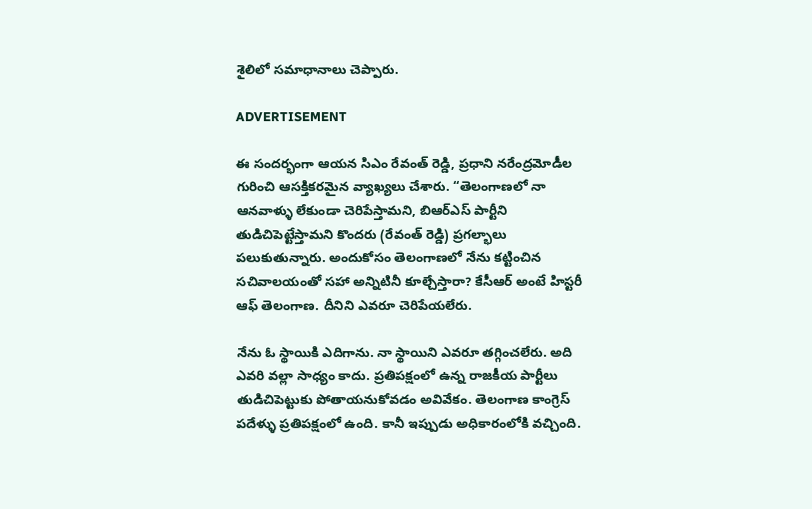శైలిలో సమాధానాలు చెప్పారు.

ADVERTISEMENT

ఈ సందర్భంగా ఆయన సిఎం రేవంత్‌ రెడ్డి, ప్రధాని నరేంద్రమోడీల గురించి ఆసక్తికరమైన వ్యాఖ్యలు చేశారు. “తెలంగాణలో నా ఆనవాళ్ళు లేకుండా చెరిపేస్తామని, బిఆర్ఎస్ పార్టీని తుడిచిపెట్టేస్తామని కొందరు (రేవంత్‌ రెడ్డి) ప్రగల్భాలు పలుకుతున్నారు. అందుకోసం తెలంగాణలో నేను కట్టించిన సచివాలయంతో సహా అన్నిటినీ కూల్చేస్తారా? కేసీఆర్‌ అంటే హిస్టరీ ఆఫ్ తెలంగాణ. దీనిని ఎవరూ చెరిపేయలేరు.

నేను ఓ స్థాయికి ఎదిగాను. నా స్థాయిని ఎవరూ తగ్గించలేరు. అది ఎవరి వల్లా సాధ్యం కాదు. ప్రతిపక్షంలో ఉన్న రాజకీయ పార్టీలు తుడిచిపెట్టుకు పోతాయనుకోవడం అవివేకం. తెలంగాణ కాంగ్రెస్‌ పదేళ్ళు ప్రతిపక్షంలో ఉంది. కానీ ఇప్పుడు అధికారంలోకి వచ్చింది.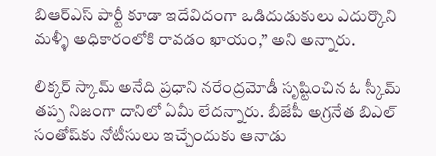బిఆర్ఎస్ పార్టీ కూడా ఇదేవిదంగా ఒడిదుడుకులు ఎదుర్కొని మళ్ళీ అధికారంలోకి రావడం ఖాయం,” అని అన్నారు.

లిక్కర్ స్కామ్‌ అనేది ప్రధాని నరేంద్రమోడీ సృష్టించిన ఓ స్కీమ్ తప్ప నిజంగా దానిలో ఏమీ లేదన్నారు. బీజేపీ అగ్రనేత బిఎల్ సంతోష్‌కు నోటీసులు ఇచ్చేందుకు ఆనాడు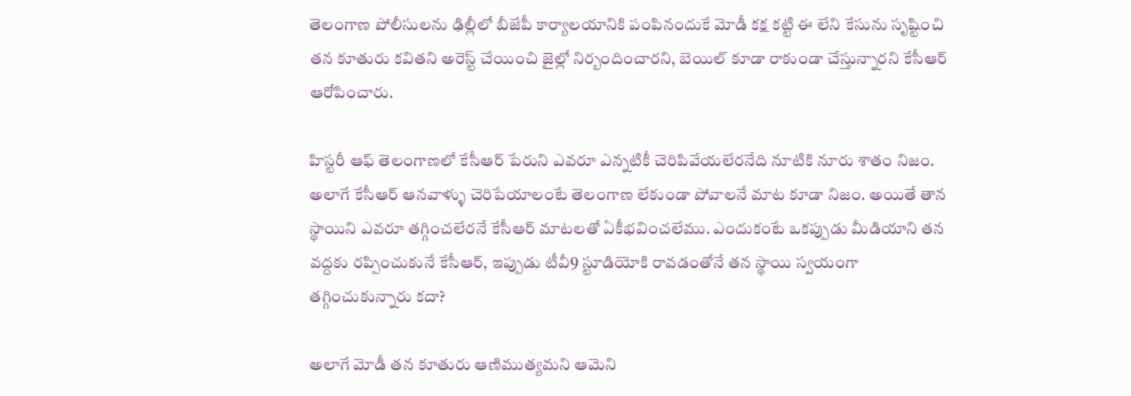తెలంగాణ పోలీసులను ఢిల్లీలో బీజేపీ కార్యాలయానికి పంపినందుకే మోడీ కక్ష కట్టి ఈ లేని కేసును సృష్టించి తన కూతురు కవితని అరెస్ట్ చేయించి జైల్లో నిర్బందించారని, బెయిల్‌ కూడా రాకుండా చేస్తున్నారని కేసీఆర్‌ ఆరోపించారు.

హిస్టరీ ఆఫ్ తెలంగాణలో కేసీఆర్‌ పేరుని ఎవరూ ఎన్నటికీ చెరిపివేయలేరనేది నూటికి నూరు శాతం నిజం. అలాగే కేసీఆర్‌ ఆనవాళ్ళు చెరిపేయాలంటే తెలంగాణ లేకుండా పోవాలనే మాట కూడా నిజం. అయితే తాన స్థాయిని ఎవరూ తగ్గించలేరనే కేసీఆర్‌ మాటలతో ఏకీభవించలేము. ఎందుకంటే ఒకప్పుడు మీడియాని తన వద్దకు రప్పించుకునే కేసీఆర్‌, ఇప్పుడు టీవీ9 స్టూడియోకి రావడంతోనే తన స్థాయి స్వయంగా తగ్గించుకున్నారు కదా?

అలాగే మోడీ తన కూతురు ఆణిముత్యమని ఆమెని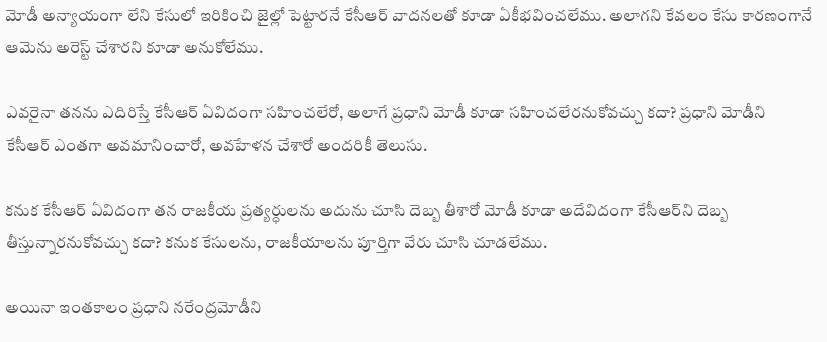మోడీ అన్యాయంగా లేని కేసులో ఇరికించి జైల్లో పెట్టారనే కేసీఆర్‌ వాదనలతో కూడా ఏకీభవించలేము. అలాగని కేవలం కేసు కారణంగానే ఆమెను అరెస్ట్ చేశారని కూడా అనుకోలేము.

ఎవరైనా తనను ఎదిరిస్తే కేసీఆర్‌ ఏవిదంగా సహించలేరో, అలాగే ప్రధాని మోడీ కూడా సహించలేరనుకోవచ్చు కదా? ప్రధాని మోడీని కేసీఆర్‌ ఎంతగా అవమానించారో, అవహేళన చేశారో అందరికీ తెలుసు.

కనుక కేసీఆర్‌ ఏవిదంగా తన రాజకీయ ప్రత్యర్ధులను అదును చూసి దెబ్బ తీశారో మోడీ కూడా అదేవిదంగా కేసీఆర్‌ని దెబ్బ తీస్తున్నారనుకోవచ్చు కదా? కనుక కేసులను, రాజకీయాలను పూర్తిగా వేరు చూసి చూడలేము.

అయినా ఇంతకాలం ప్రధాని నరేంద్రమోడీని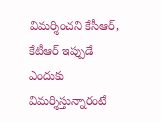విమర్శించని కేసీఆర్‌, కేటీఆర్‌ ఇప్పుడే ఎందుకు విమర్శిస్తున్నారంటే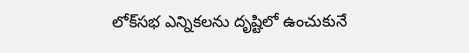లోక్‌సభ ఎన్నికలను దృష్టిలో ఉంచుకునే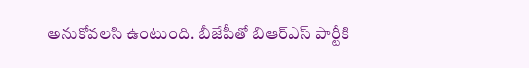అనుకోవలసి ఉంటుంది. బీజేపీతో బిఆర్ఎస్ పార్టీకి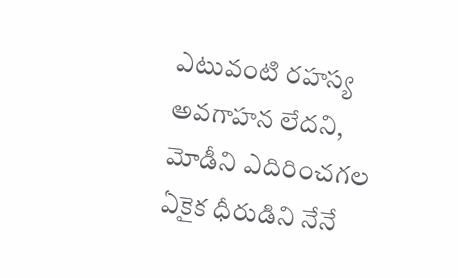ఎటువంటి రహస్య అవగాహన లేదని, మోడీని ఎదిరించగల ఏకైక ధీరుడిని నేనే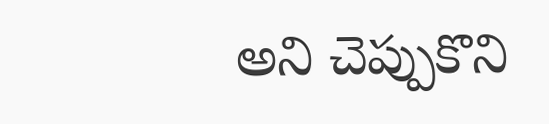అని చెప్పుకొని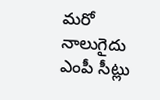మరో నాలుగైదు ఎంపీ సీట్లు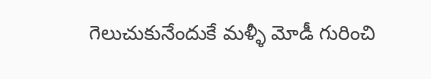గెలుచుకునేందుకే మళ్ళీ మోడీ గురించి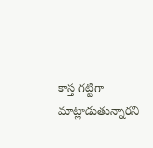కాస్త గట్టిగా మాట్లాడుతున్నారని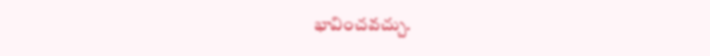భావించవచ్చు.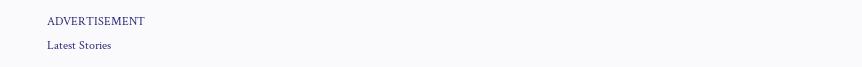ADVERTISEMENT
Latest Stories